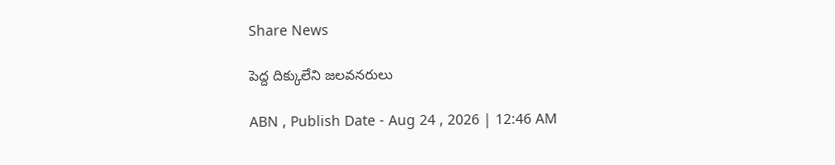Share News

పెద్ద దిక్కులేని జలవనరులు

ABN , Publish Date - Aug 24 , 2026 | 12:46 AM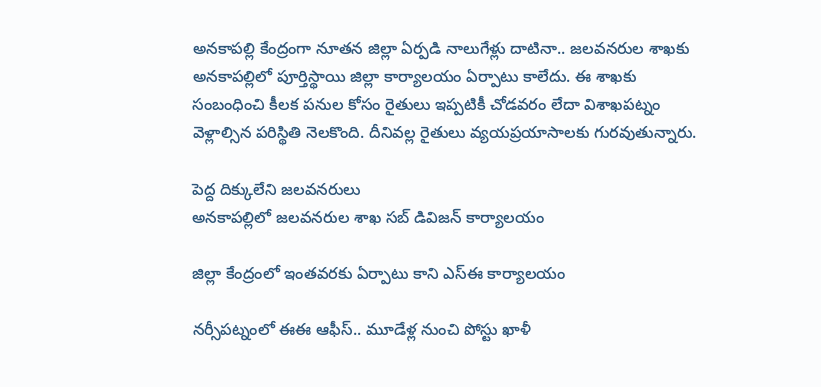అనకాపల్లి కేంద్రంగా నూతన జిల్లా ఏర్పడి నాలుగేళ్లు దాటినా.. జలవనరుల శాఖకు అనకాపల్లిలో పూర్తిస్థాయి జిల్లా కార్యాలయం ఏర్పాటు కాలేదు. ఈ శాఖకు సంబంధించి కీలక పనుల కోసం రైతులు ఇప్పటికీ చోడవరం లేదా విశాఖపట్నం వెళ్లాల్సిన పరిస్థితి నెలకొంది. దీనివల్ల రైతులు వ్యయప్రయాసాలకు గురవుతున్నారు.

పెద్ద దిక్కులేని జలవనరులు
అనకాపల్లిలో జలవనరుల శాఖ సబ్‌ డివిజన్‌ కార్యాలయం

జిల్లా కేంద్రంలో ఇంతవరకు ఏర్పాటు కాని ఎస్‌ఈ కార్యాలయం

నర్సీపట్నంలో ఈఈ ఆఫీస్‌.. మూడేళ్ల నుంచి పోస్టు ఖాళీ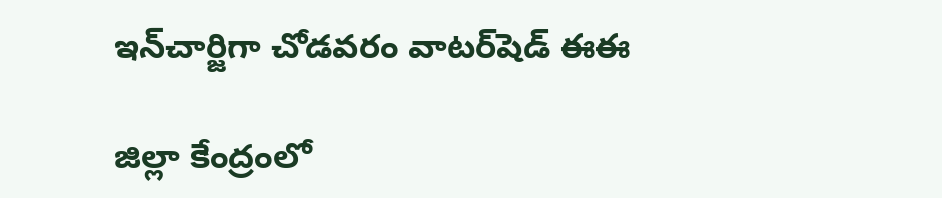ఇన్‌చార్జిగా చోడవరం వాటర్‌షెడ్‌ ఈఈ

జిల్లా కేంద్రంలో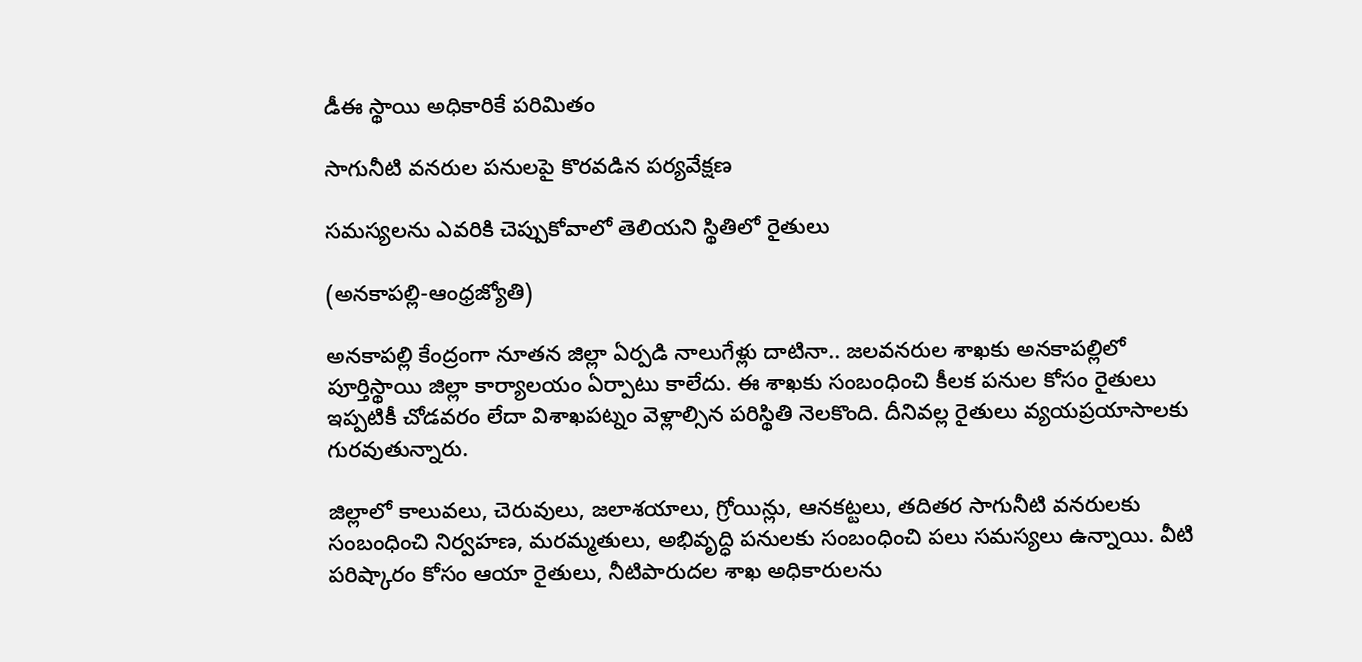డీఈ స్థాయి అధికారికే పరిమితం

సాగునీటి వనరుల పనులపై కొరవడిన పర్యవేక్షణ

సమస్యలను ఎవరికి చెప్పుకోవాలో తెలియని స్థితిలో రైతులు

(అనకాపల్లి-ఆంధ్రజ్యోతి)

అనకాపల్లి కేంద్రంగా నూతన జిల్లా ఏర్పడి నాలుగేళ్లు దాటినా.. జలవనరుల శాఖకు అనకాపల్లిలో పూర్తిస్థాయి జిల్లా కార్యాలయం ఏర్పాటు కాలేదు. ఈ శాఖకు సంబంధించి కీలక పనుల కోసం రైతులు ఇప్పటికీ చోడవరం లేదా విశాఖపట్నం వెళ్లాల్సిన పరిస్థితి నెలకొంది. దీనివల్ల రైతులు వ్యయప్రయాసాలకు గురవుతున్నారు.

జిల్లాలో కాలువలు, చెరువులు, జలాశయాలు, గ్రోయిన్లు, ఆనకట్టలు, తదితర సాగునీటి వనరులకు సంబంధించి నిర్వహణ, మరమ్మతులు, అభివృద్ధి పనులకు సంబంధించి పలు సమస్యలు ఉన్నాయి. వీటి పరిష్కారం కోసం ఆయా రైతులు, నీటిపారుదల శాఖ అధికారులను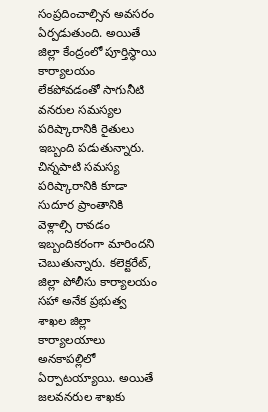సంప్రదించాల్సిన అవసరం ఏర్పడుతుంది. అయితే జిల్లా కేంద్రంలో పూర్తిస్థాయి కార్యాలయం లేకపోవడంతో సాగునీటి వనరుల సమస్యల పరిష్కారానికి రైతులు ఇబ్బంది పడుతున్నారు. చిన్నపాటి సమస్య పరిష్కారానికి కూడా సుదూర ప్రాంతానికి వెళ్లాల్సి రావడం ఇబ్బందికరంగా మారిందని చెబుతున్నారు. కలెక్టరేట్‌, జిల్లా పోలీసు కార్యాలయం సహా అనేక ప్రభుత్వ శాఖల జిల్లా కార్యాలయాలు అనకాపల్లిలో ఏర్పాటయ్యాయి. అయితే జలవనరుల శాఖకు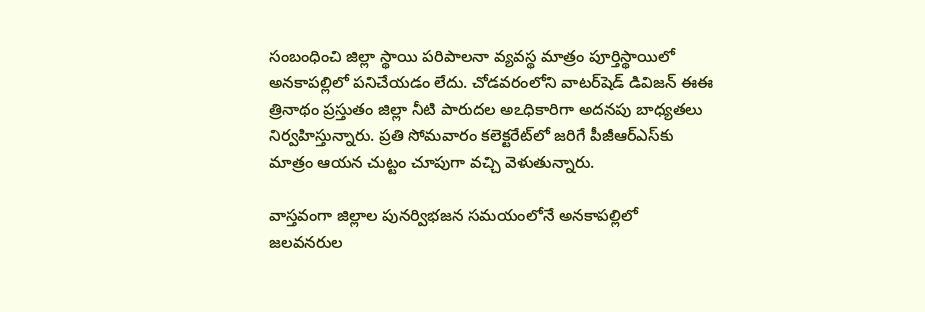సంబంధించి జిల్లా స్థాయి పరిపాలనా వ్యవస్థ మాత్రం పూర్తిస్థాయిలో అనకాపల్లిలో పనిచేయడం లేదు. చోడవరంలోని వాటర్‌షెడ్‌ డివిజన్‌ ఈఈ త్రినాథం ప్రస్తుతం జిల్లా నీటి పారుదల అఽధికారిగా అదనపు బాధ్యతలు నిర్వహిస్తున్నారు. ప్రతి సోమవారం కలెక్టరేట్‌లో జరిగే పీజీఆర్‌ఎస్‌కు మాత్రం ఆయన చుట్టం చూపుగా వచ్చి వెళుతున్నారు.

వాస్తవంగా జిల్లాల పునర్విభజన సమయంలోనే అనకాపల్లిలో జలవనరుల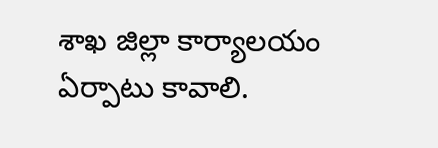శాఖ జిల్లా కార్యాలయం ఏర్పాటు కావాలి.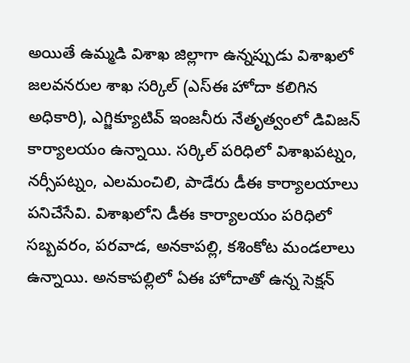అయితే ఉమ్మడి విశాఖ జిల్లాగా ఉన్నప్పుడు విశాఖలో జలవనరుల శాఖ సర్కిల్‌ (ఎస్‌ఈ హోదా కలిగిన అధికారి), ఎగ్జిక్యూటివ్‌ ఇంజనీరు నేతృత్వంలో డివిజన్‌ కార్యాలయం ఉన్నాయి. సర్కిల్‌ పరిధిలో విశాఖపట్నం, నర్సీపట్నం, ఎలమంచిలి, పాడేరు డీఈ కార్యాలయాలు పనిచేసేవి. విశాఖలోని డీఈ కార్యాలయం పరిధిలో సబ్బవరం, పరవాడ, అనకాపల్లి, కశింకోట మండలాలు ఉన్నాయి. అనకాపల్లిలో ఏఈ హోదాతో ఉన్న సెక్షన్‌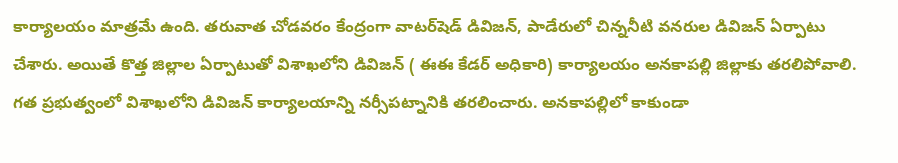కార్యాలయం మాత్రమే ఉంది. తరువాత చోడవరం కేంద్రంగా వాటర్‌షెడ్‌ డివిజన్‌, పాడేరులో చిన్ననీటి వనరుల డివిజన్‌ ఏర్పాటు చేశారు. అయితే కొత్త జిల్లాల ఏర్పాటుతో విశాఖలోని డివిజన్‌ ( ఈఈ కేడర్‌ అధికారి) కార్యాలయం అనకాపల్లి జిల్లాకు తరలిపోవాలి. గత ప్రభుత్వంలో విశాఖలోని డివిజన్‌ కార్యాలయాన్ని నర్సీపట్నానికి తరలించారు. అనకాపల్లిలో కాకుండా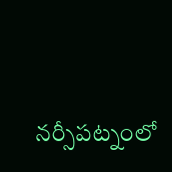నర్సీపట్నంలో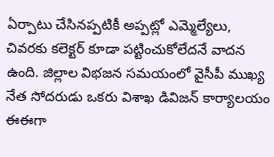ఏర్పాటు చేసినప్పటికీ అప్పట్లో ఎమ్మెల్యేలు, చివరకు కలెక్టర్‌ కూడా పట్టించుకోలేదనే వాదన ఉంది. జిల్లాల విభజన సమయంలో వైసీపీ ముఖ్య నేత సోదరుడు ఒకరు విశాఖ డివిజన్‌ కార్యాలయం ఈఈగా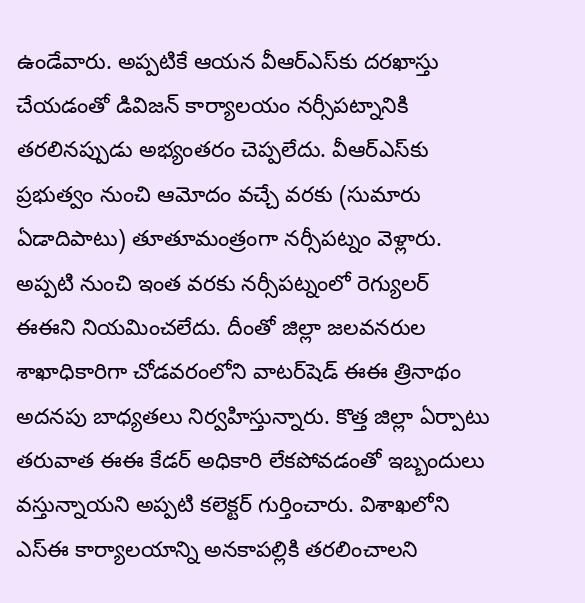ఉండేవారు. అప్పటికే ఆయన వీఆర్‌ఎస్‌కు దరఖాస్తు చేయడంతో డివిజన్‌ కార్యాలయం నర్సీపట్నానికి తరలినప్పుడు అభ్యంతరం చెప్పలేదు. వీఆర్‌ఎస్‌కు ప్రభుత్వం నుంచి ఆమోదం వచ్చే వరకు (సుమారు ఏడాదిపాటు) తూతూమంత్రంగా నర్సీపట్నం వెళ్లారు. అప్పటి నుంచి ఇంత వరకు నర్సీపట్నంలో రెగ్యులర్‌ ఈఈని నియమించలేదు. దీంతో జిల్లా జలవనరుల శాఖాధికారిగా చోడవరంలోని వాటర్‌షెడ్‌ ఈఈ త్రినాథం అదనపు బాధ్యతలు నిర్వహిస్తున్నారు. కొత్త జిల్లా ఏర్పాటు తరువాత ఈఈ కేడర్‌ అధికారి లేకపోవడంతో ఇబ్బందులు వస్తున్నాయని అప్పటి కలెక్టర్‌ గుర్తించారు. విశాఖలోని ఎస్‌ఈ కార్యాలయాన్ని అనకాపల్లికి తరలించాలని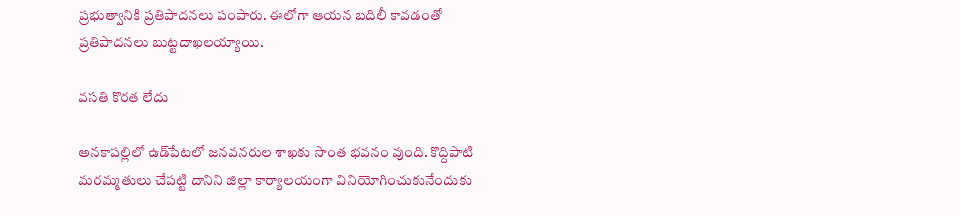ప్రభుత్వానికి ప్రతిపాదనలు పంపారు. ఈలోగా ఆయన బదిలీ కావడంతో ప్రతిపాదనలు బుట్టదాఖలయ్యాయి.

వసతి కొరత లేదు

అనకాపల్లిలో ఉడ్‌పేటలో జనవనరుల శాఖకు సొంత భవనం వుంది. కొద్దిపాటి మరమ్మతులు చేపట్టి దానిని జిల్లా కార్యాలయంగా వినియోగించుకునేందుకు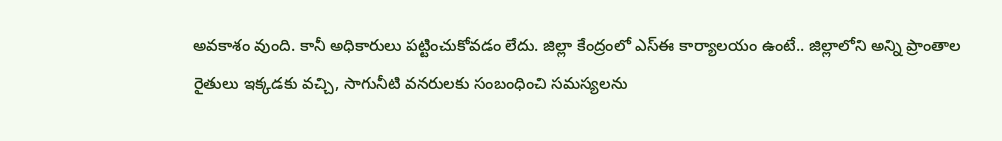అవకాశం వుంది. కానీ అధికారులు పట్టించుకోవడం లేదు. జిల్లా కేంద్రంలో ఎస్‌ఈ కార్యాలయం ఉంటే.. జిల్లాలోని అన్ని ప్రాంతాల రైతులు ఇక్కడకు వచ్చి, సాగునీటి వనరులకు సంబంధించి సమస్యలను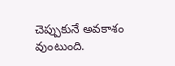చెప్పుకునే అవకాశం వుంటుంది.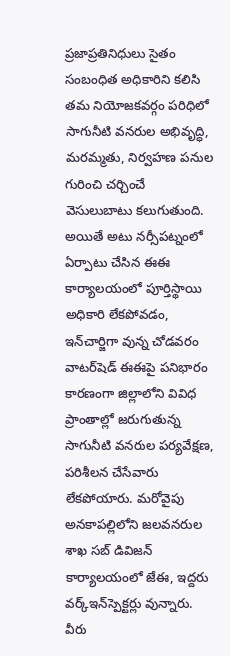ప్రజాప్రతినిధులు సైతం సంబంధిత అధికారిని కలిసి తమ నియోజకవర్గం పరిధిలో సాగునీటి వనరుల అభివృద్ధి, మరమ్మతు, నిర్వహణ పనుల గురించి చర్చించే వెసులుబాటు కలుగుతుంది. అయితే అటు నర్సీపట్నంలో ఏర్పాటు చేసిన ఈఈ కార్యాలయంలో పూర్తిస్థాయి అధికారి లేకపోవడం, ఇన్‌చార్జిగా వున్న చోడవరం వాటర్‌షెడ్‌ ఈఈపై పనిభారం కారణంగా జిల్లాలోని వివిధ ప్రాంతాల్లో జరుగుతున్న సాగునీటి వనరుల పర్యవేక్షణ, పరిశీలన చేసేవారు లేకపోయారు. మరోవైపు అనకాపల్లిలోని జలవనరుల శాఖ సబ్‌ డివిజన్‌ కార్యాలయంలో జేఈ, ఇద్దరు వర్క్‌ఇన్‌స్పెక్టర్లు వున్నారు. వీరు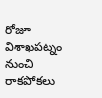రోజూ విశాఖపట్నం నుంచి రాకపోకలు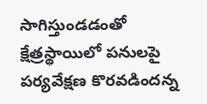సాగిస్తుండడంతో క్షేత్రస్థాయిలో పనులపై పర్యవేక్షణ కొరవడిందన్న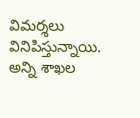విమర్శలు వినిపిస్తున్నాయి. అన్ని శాఖల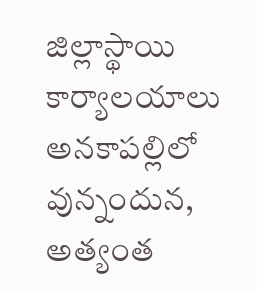జిల్లాస్థాయి కార్యాలయాలు అనకాపల్లిలో వున్నందున, అత్యంత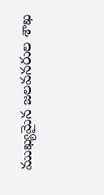ముఖ్యమైన జలవనరుల శాఖ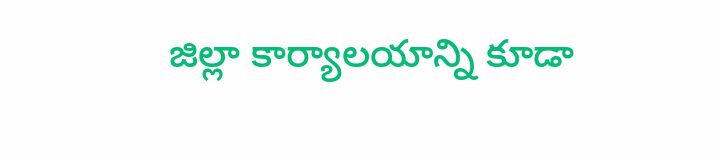జిల్లా కార్యాలయాన్ని కూడా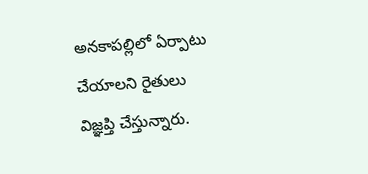అనకాపల్లిలో ఏర్పాటు చేయాలని రైతులు విజ్ఞప్తి చేస్తున్నారు.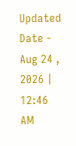Updated Date - Aug 24 , 2026 | 12:46 AM